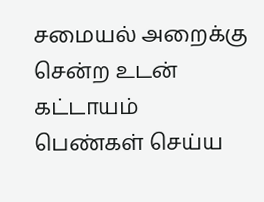சமையல் அறைக்கு சென்ற உடன் கட்டாயம் பெண்கள் செய்ய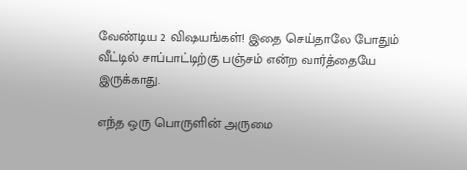வேண்டிய 2 விஷயங்கள்! இதை செய்தாலே போதும் வீட்டில் சாப்பாட்டிற்கு பஞ்சம் என்ற வார்த்தையே இருக்காது.

எந்த ஒரு பொருளின் அருமை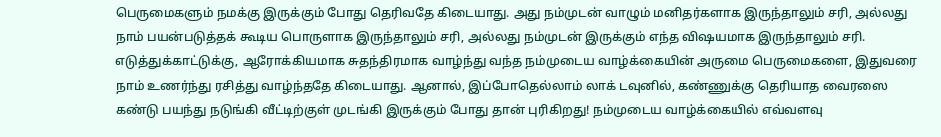பெருமைகளும் நமக்கு இருக்கும் போது தெரிவதே கிடையாது. அது நம்முடன் வாழும் மனிதர்களாக இருந்தாலும் சரி, அல்லது நாம் பயன்படுத்தக் கூடிய பொருளாக இருந்தாலும் சரி, அல்லது நம்முடன் இருக்கும் எந்த விஷயமாக இருந்தாலும் சரி. எடுத்துக்காட்டுக்கு, ஆரோக்கியமாக சுதந்திரமாக வாழ்ந்து வந்த நம்முடைய வாழ்க்கையின் அருமை பெருமைகளை, இதுவரை நாம் உணர்ந்து ரசித்து வாழ்ந்ததே கிடையாது. ஆனால், இப்போதெல்லாம் லாக் டவுனில், கண்ணுக்கு தெரியாத வைரஸை கண்டு பயந்து நடுங்கி வீட்டிற்குள் முடங்கி இருக்கும் போது தான் புரிகிறது! நம்முடைய வாழ்க்கையில் எவ்வளவு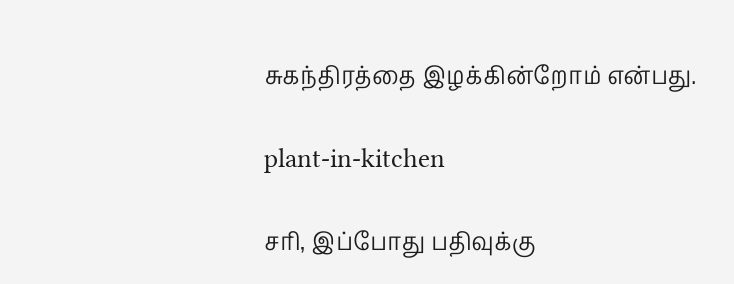சுகந்திரத்தை இழக்கின்றோம் என்பது.

plant-in-kitchen

சரி, இப்போது பதிவுக்கு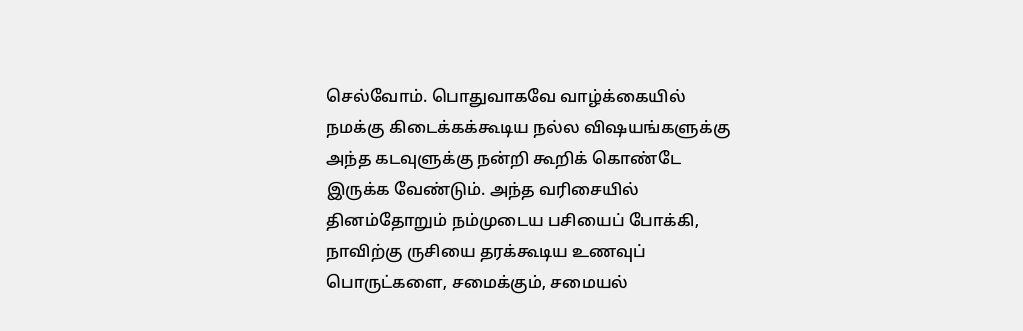செல்வோம். பொதுவாகவே வாழ்க்கையில் நமக்கு கிடைக்கக்கூடிய நல்ல விஷயங்களுக்கு அந்த கடவுளுக்கு நன்றி கூறிக் கொண்டே இருக்க வேண்டும். அந்த வரிசையில் தினம்தோறும் நம்முடைய பசியைப் போக்கி, நாவிற்கு ருசியை தரக்கூடிய உணவுப் பொருட்களை, சமைக்கும், சமையல்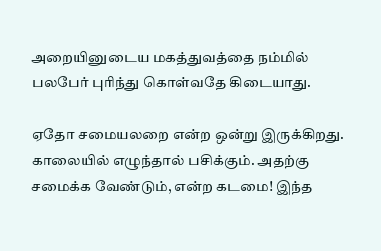அறையினுடைய மகத்துவத்தை நம்மில் பலபேர் புரிந்து கொள்வதே கிடையாது.

ஏதோ சமையலறை என்ற ஒன்று இருக்கிறது. காலையில் எழுந்தால் பசிக்கும். அதற்கு சமைக்க வேண்டும், என்ற கடமை! இந்த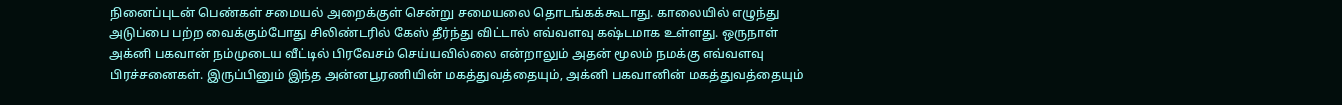நினைப்புடன் பெண்கள் சமையல் அறைக்குள் சென்று சமையலை தொடங்கக்கூடாது. காலையில் எழுந்து அடுப்பை பற்ற வைக்கும்போது சிலிண்டரில் கேஸ் தீர்ந்து விட்டால் எவ்வளவு கஷ்டமாக உள்ளது. ஒருநாள் அக்னி பகவான் நம்முடைய வீட்டில் பிரவேசம் செய்யவில்லை என்றாலும் அதன் மூலம் நமக்கு எவ்வளவு பிரச்சனைகள். இருப்பினும் இந்த அன்னபூரணியின் மகத்துவத்தையும், அக்னி பகவானின் மகத்துவத்தையும்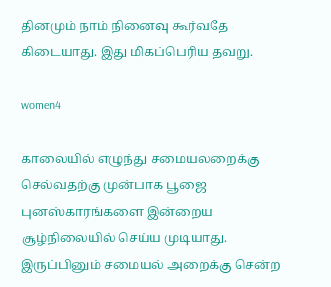தினமும் நாம் நினைவு கூர்வதே கிடையாது. இது மிகப்பெரிய தவறு.

women4

காலையில் எழுந்து சமையலறைக்கு செல்வதற்கு முன்பாக பூஜை புனஸ்காரங்களை இன்றைய சூழ்நிலையில் செய்ய முடியாது. இருப்பினும் சமையல் அறைக்கு சென்ற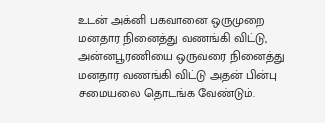உடன் அக்னி பகவானை ஒருமுறை மனதார நினைத்து வணங்கி விட்டு, அன்னபூரணியை ஒருவரை நினைத்து மனதார வணங்கி விட்டு அதன் பின்பு சமையலை தொடங்க வேண்டும்.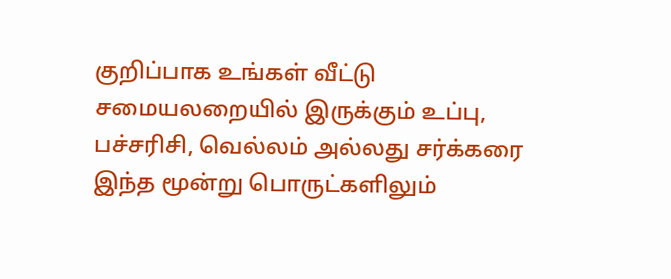குறிப்பாக உங்கள் வீட்டு சமையலறையில் இருக்கும் உப்பு, பச்சரிசி, வெல்லம் அல்லது சர்க்கரை இந்த மூன்று பொருட்களிலும்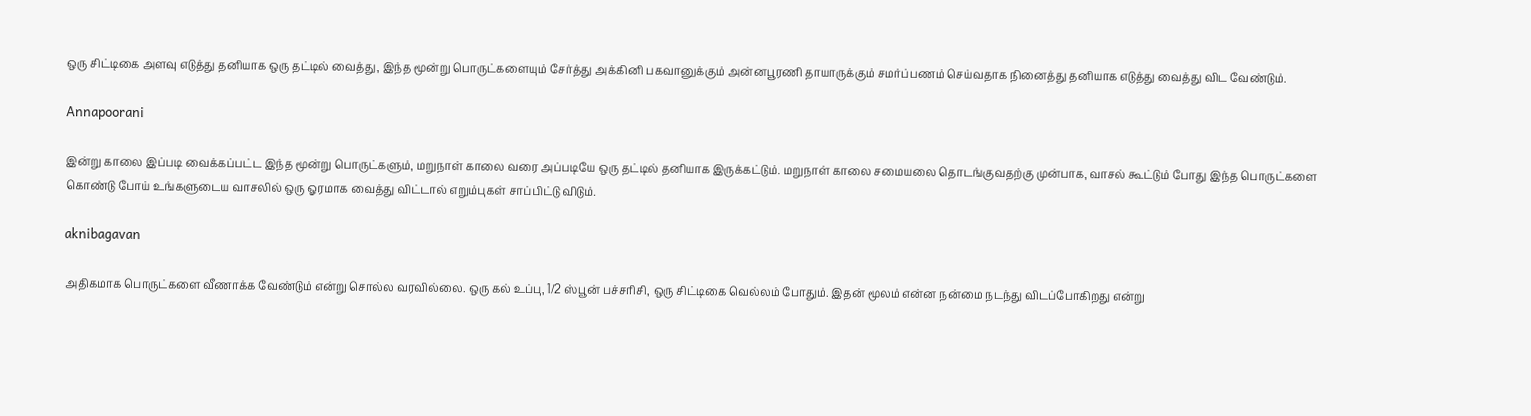ஒரு சிட்டிகை அளவு எடுத்து தனியாக ஒரு தட்டில் வைத்து, இந்த மூன்று பொருட்களையும் சேர்த்து அக்கினி பகவானுக்கும் அன்னபூரணி தாயாருக்கும் சமர்ப்பணம் செய்வதாக நினைத்து தனியாக எடுத்து வைத்து விட வேண்டும்.

Annapoorani

இன்று காலை இப்படி வைக்கப்பட்ட இந்த மூன்று பொருட்களும், மறுநாள் காலை வரை அப்படியே ஒரு தட்டில் தனியாக இருக்கட்டும். மறுநாள் காலை சமையலை தொடங்குவதற்கு முன்பாக, வாசல் கூட்டும் போது இந்த பொருட்களை கொண்டு போய் உங்களுடைய வாசலில் ஒரு ஓரமாக வைத்து விட்டால் எறும்புகள் சாப்பிட்டு விடும்.

aknibagavan

அதிகமாக பொருட்களை வீணாக்க வேண்டும் என்று சொல்ல வரவில்லை. ஒரு கல் உப்பு, 1/2 ஸ்பூன் பச்சரிசி, ஒரு சிட்டிகை வெல்லம் போதும். இதன் மூலம் என்ன நன்மை நடந்து விடப்போகிறது என்று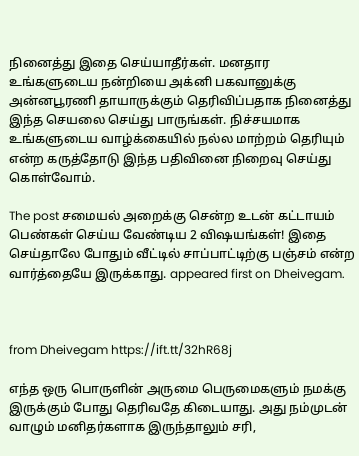நினைத்து இதை செய்யாதீர்கள். மனதார உங்களுடைய நன்றியை அக்னி பகவானுக்கு அன்னபூரணி தாயாருக்கும் தெரிவிப்பதாக நினைத்து இந்த செயலை செய்து பாருங்கள். நிச்சயமாக உங்களுடைய வாழ்க்கையில் நல்ல மாற்றம் தெரியும் என்ற கருத்தோடு இந்த பதிவினை நிறைவு செய்து கொள்வோம்.

The post சமையல் அறைக்கு சென்ற உடன் கட்டாயம் பெண்கள் செய்ய வேண்டிய 2 விஷயங்கள்! இதை செய்தாலே போதும் வீட்டில் சாப்பாட்டிற்கு பஞ்சம் என்ற வார்த்தையே இருக்காது. appeared first on Dheivegam.



from Dheivegam https://ift.tt/32hR68j

எந்த ஒரு பொருளின் அருமை பெருமைகளும் நமக்கு இருக்கும் போது தெரிவதே கிடையாது. அது நம்முடன் வாழும் மனிதர்களாக இருந்தாலும் சரி,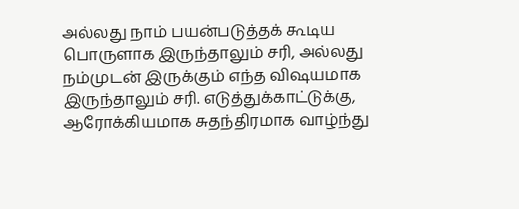அல்லது நாம் பயன்படுத்தக் கூடிய பொருளாக இருந்தாலும் சரி, அல்லது நம்முடன் இருக்கும் எந்த விஷயமாக இருந்தாலும் சரி. எடுத்துக்காட்டுக்கு, ஆரோக்கியமாக சுதந்திரமாக வாழ்ந்து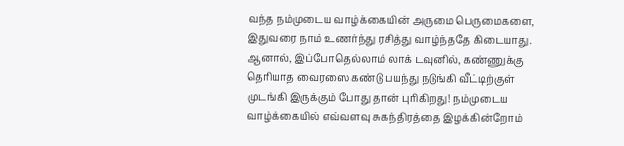வந்த நம்முடைய வாழ்க்கையின் அருமை பெருமைகளை, இதுவரை நாம் உணர்ந்து ரசித்து வாழ்ந்ததே கிடையாது. ஆனால், இப்போதெல்லாம் லாக் டவுனில், கண்ணுக்கு தெரியாத வைரஸை கண்டு பயந்து நடுங்கி வீட்டிற்குள் முடங்கி இருக்கும் போது தான் புரிகிறது! நம்முடைய வாழ்க்கையில் எவ்வளவு சுகந்திரத்தை இழக்கின்றோம்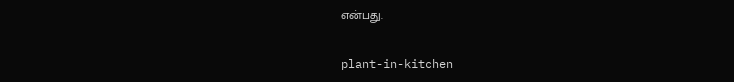என்பது.

plant-in-kitchen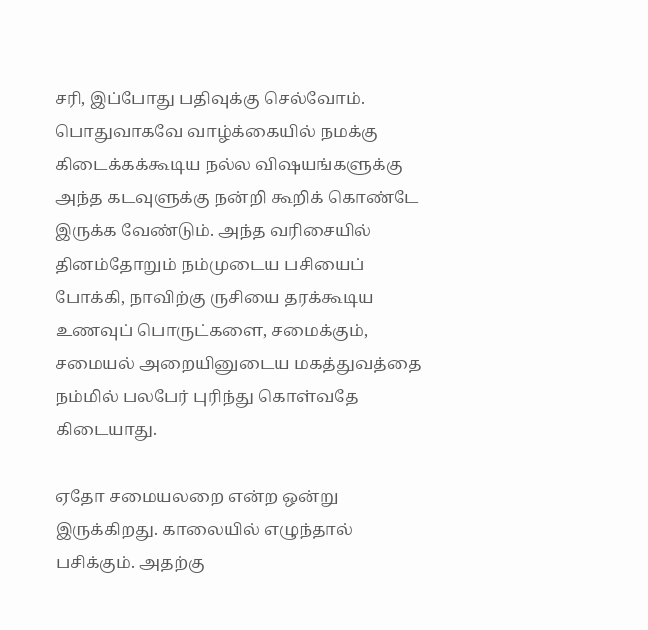சரி, இப்போது பதிவுக்கு செல்வோம். பொதுவாகவே வாழ்க்கையில் நமக்கு கிடைக்கக்கூடிய நல்ல விஷயங்களுக்கு அந்த கடவுளுக்கு நன்றி கூறிக் கொண்டே இருக்க வேண்டும். அந்த வரிசையில் தினம்தோறும் நம்முடைய பசியைப் போக்கி, நாவிற்கு ருசியை தரக்கூடிய உணவுப் பொருட்களை, சமைக்கும், சமையல் அறையினுடைய மகத்துவத்தை நம்மில் பலபேர் புரிந்து கொள்வதே கிடையாது.

ஏதோ சமையலறை என்ற ஒன்று இருக்கிறது. காலையில் எழுந்தால் பசிக்கும். அதற்கு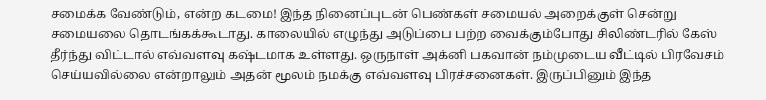சமைக்க வேண்டும், என்ற கடமை! இந்த நினைப்புடன் பெண்கள் சமையல் அறைக்குள் சென்று சமையலை தொடங்கக்கூடாது. காலையில் எழுந்து அடுப்பை பற்ற வைக்கும்போது சிலிண்டரில் கேஸ் தீர்ந்து விட்டால் எவ்வளவு கஷ்டமாக உள்ளது. ஒருநாள் அக்னி பகவான் நம்முடைய வீட்டில் பிரவேசம் செய்யவில்லை என்றாலும் அதன் மூலம் நமக்கு எவ்வளவு பிரச்சனைகள். இருப்பினும் இந்த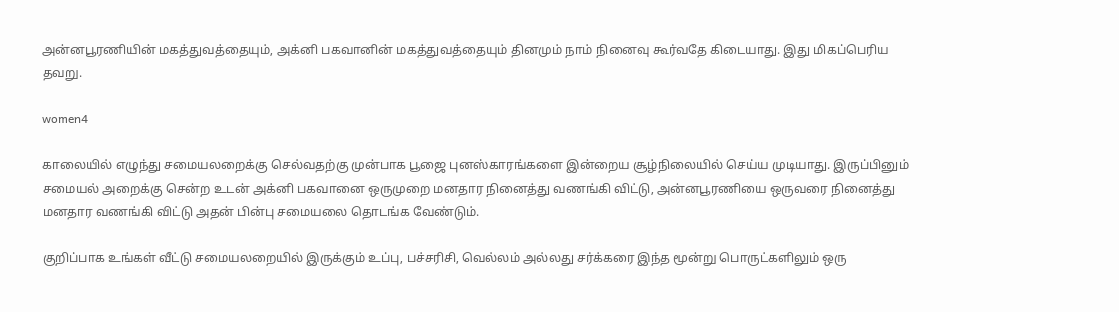அன்னபூரணியின் மகத்துவத்தையும், அக்னி பகவானின் மகத்துவத்தையும் தினமும் நாம் நினைவு கூர்வதே கிடையாது. இது மிகப்பெரிய தவறு.

women4

காலையில் எழுந்து சமையலறைக்கு செல்வதற்கு முன்பாக பூஜை புனஸ்காரங்களை இன்றைய சூழ்நிலையில் செய்ய முடியாது. இருப்பினும் சமையல் அறைக்கு சென்ற உடன் அக்னி பகவானை ஒருமுறை மனதார நினைத்து வணங்கி விட்டு, அன்னபூரணியை ஒருவரை நினைத்து மனதார வணங்கி விட்டு அதன் பின்பு சமையலை தொடங்க வேண்டும்.

குறிப்பாக உங்கள் வீட்டு சமையலறையில் இருக்கும் உப்பு, பச்சரிசி, வெல்லம் அல்லது சர்க்கரை இந்த மூன்று பொருட்களிலும் ஒரு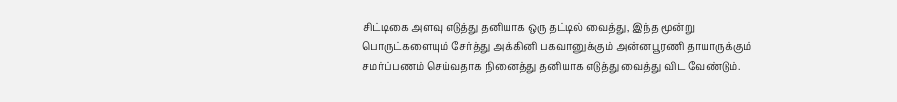சிட்டிகை அளவு எடுத்து தனியாக ஒரு தட்டில் வைத்து, இந்த மூன்று பொருட்களையும் சேர்த்து அக்கினி பகவானுக்கும் அன்னபூரணி தாயாருக்கும் சமர்ப்பணம் செய்வதாக நினைத்து தனியாக எடுத்து வைத்து விட வேண்டும்.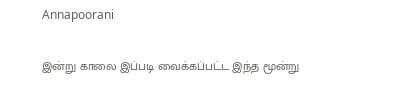Annapoorani

இன்று காலை இப்படி வைக்கப்பட்ட இந்த மூன்று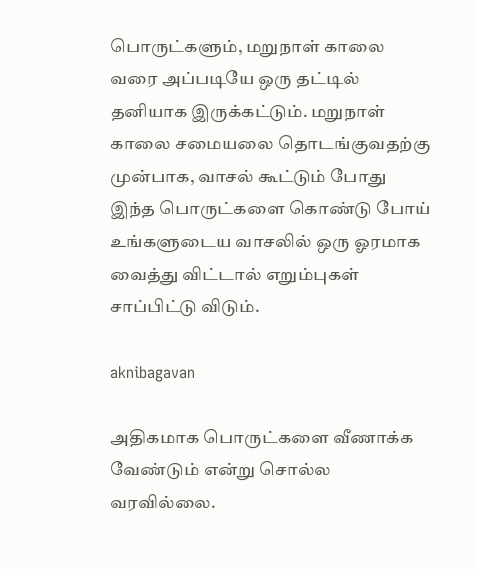பொருட்களும், மறுநாள் காலை வரை அப்படியே ஒரு தட்டில் தனியாக இருக்கட்டும். மறுநாள் காலை சமையலை தொடங்குவதற்கு முன்பாக, வாசல் கூட்டும் போது இந்த பொருட்களை கொண்டு போய் உங்களுடைய வாசலில் ஒரு ஓரமாக வைத்து விட்டால் எறும்புகள் சாப்பிட்டு விடும்.

aknibagavan

அதிகமாக பொருட்களை வீணாக்க வேண்டும் என்று சொல்ல வரவில்லை.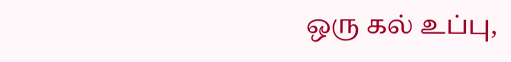ஒரு கல் உப்பு,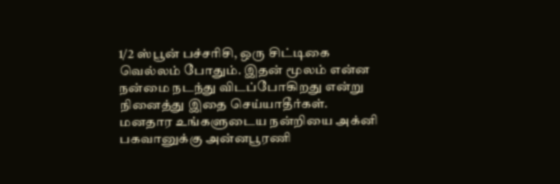1/2 ஸ்பூன் பச்சரிசி, ஒரு சிட்டிகை வெல்லம் போதும். இதன் மூலம் என்ன நன்மை நடந்து விடப்போகிறது என்று நினைத்து இதை செய்யாதீர்கள். மனதார உங்களுடைய நன்றியை அக்னி பகவானுக்கு அன்னபூரணி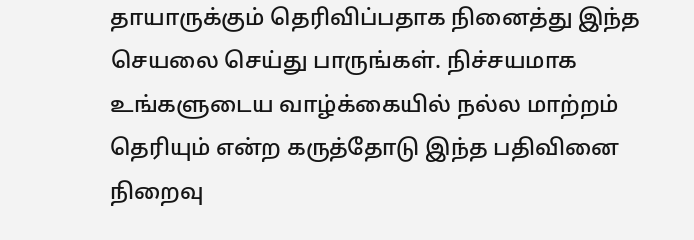தாயாருக்கும் தெரிவிப்பதாக நினைத்து இந்த செயலை செய்து பாருங்கள். நிச்சயமாக உங்களுடைய வாழ்க்கையில் நல்ல மாற்றம் தெரியும் என்ற கருத்தோடு இந்த பதிவினை நிறைவு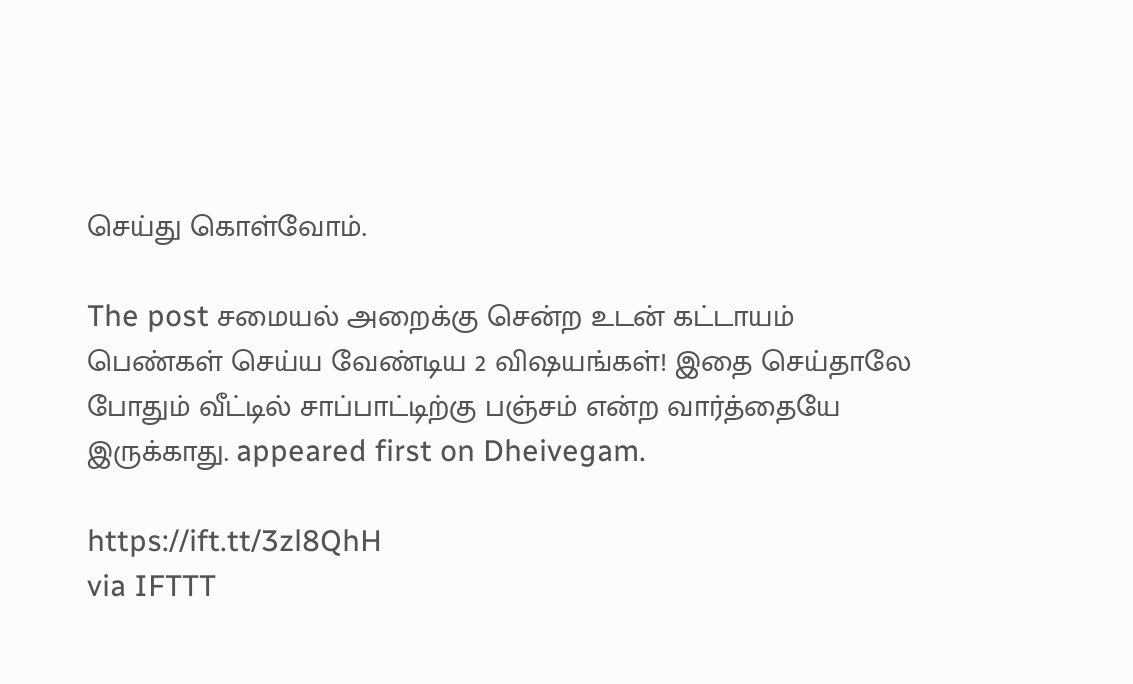செய்து கொள்வோம்.

The post சமையல் அறைக்கு சென்ற உடன் கட்டாயம் பெண்கள் செய்ய வேண்டிய 2 விஷயங்கள்! இதை செய்தாலே போதும் வீட்டில் சாப்பாட்டிற்கு பஞ்சம் என்ற வார்த்தையே இருக்காது. appeared first on Dheivegam.

https://ift.tt/3zl8QhH
via IFTTT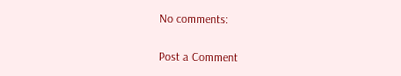No comments:

Post a Comment